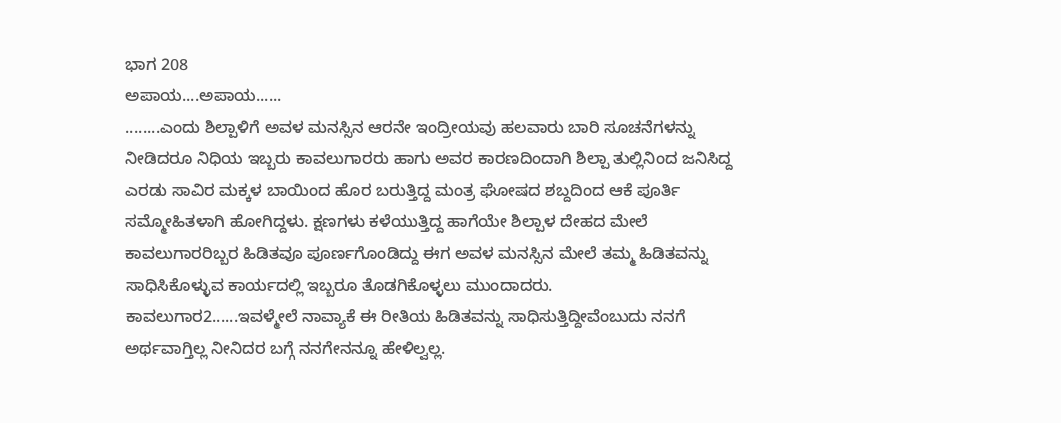ಭಾಗ 208
ಅಪಾಯ....ಅಪಾಯ......
........ಎಂದು ಶಿಲ್ಪಾಳಿಗೆ ಅವಳ ಮನಸ್ಸಿನ ಆರನೇ ಇಂದ್ರೀಯವು ಹಲವಾರು ಬಾರಿ ಸೂಚನೆಗಳನ್ನು ನೀಡಿದರೂ ನಿಧಿಯ ಇಬ್ಬರು ಕಾವಲುಗಾರರು ಹಾಗು ಅವರ ಕಾರಣದಿಂದಾಗಿ ಶಿಲ್ಪಾ ತುಲ್ಲಿನಿಂದ ಜನಿಸಿದ್ದ ಎರಡು ಸಾವಿರ ಮಕ್ಕಳ ಬಾಯಿಂದ ಹೊರ ಬರುತ್ತಿದ್ದ ಮಂತ್ರ ಘೋಷದ ಶಬ್ದದಿಂದ ಆಕೆ ಪೂರ್ತಿ ಸಮ್ಮೋಹಿತಳಾಗಿ ಹೋಗಿದ್ದಳು. ಕ್ಷಣಗಳು ಕಳೆಯುತ್ತಿದ್ದ ಹಾಗೆಯೇ ಶಿಲ್ಪಾಳ ದೇಹದ ಮೇಲೆ ಕಾವಲುಗಾರರಿಬ್ಬರ ಹಿಡಿತವೂ ಪೂರ್ಣಗೊಂಡಿದ್ದು ಈಗ ಅವಳ ಮನಸ್ಸಿನ ಮೇಲೆ ತಮ್ಮ ಹಿಡಿತವನ್ನು ಸಾಧಿಸಿಕೊಳ್ಳುವ ಕಾರ್ಯದಲ್ಲಿ ಇಬ್ಬರೂ ತೊಡಗಿಕೊಳ್ಳಲು ಮುಂದಾದರು.
ಕಾವಲುಗಾರ2......ಇವಳ್ಮೇಲೆ ನಾವ್ಯಾಕೆ ಈ ರೀತಿಯ ಹಿಡಿತವನ್ನು ಸಾಧಿಸುತ್ತಿದ್ದೀವೆಂಬುದು ನನಗೆ ಅರ್ಥವಾಗ್ತಿಲ್ಲ ನೀನಿದರ ಬಗ್ಗೆ ನನಗೇನನ್ನೂ ಹೇಳಿಲ್ವಲ್ಲ.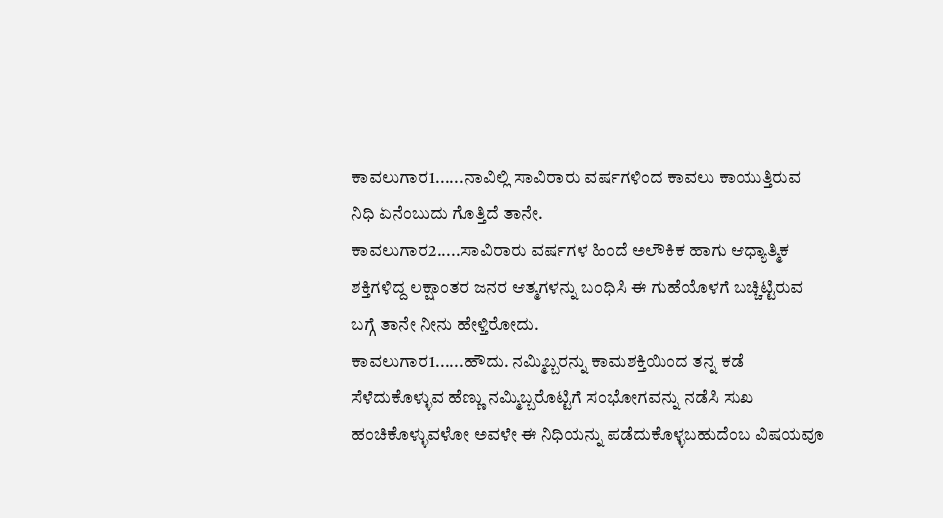ಕಾವಲುಗಾರ1......ನಾವಿಲ್ಲಿ ಸಾವಿರಾರು ವರ್ಷಗಳಿಂದ ಕಾವಲು ಕಾಯುತ್ತಿರುವ ನಿಧಿ ಏನೆಂಬುದು ಗೊತ್ತಿದೆ ತಾನೇ.
ಕಾವಲುಗಾರ2.....ಸಾವಿರಾರು ವರ್ಷಗಳ ಹಿಂದೆ ಅಲೌಕಿಕ ಹಾಗು ಆಧ್ಯಾತ್ಮಿಕ ಶಕ್ತಿಗಳಿದ್ದ ಲಕ್ಷಾಂತರ ಜನರ ಆತ್ಮಗಳನ್ನು ಬಂಧಿಸಿ ಈ ಗುಹೆಯೊಳಗೆ ಬಚ್ಚಿಟ್ಟಿರುವ ಬಗ್ಗೆ ತಾನೇ ನೀನು ಹೇಳ್ತಿರೋದು.
ಕಾವಲುಗಾರ1......ಹೌದು. ನಮ್ಮಿಬ್ಬರನ್ನು ಕಾಮಶಕ್ತಿಯಿಂದ ತನ್ನ ಕಡೆ ಸೆಳೆದುಕೊಳ್ಳುವ ಹೆಣ್ಣು ನಮ್ಮಿಬ್ಬರೊಟ್ಟಿಗೆ ಸಂಭೋಗವನ್ನು ನಡೆಸಿ ಸುಖ ಹಂಚಿಕೊಳ್ಳುವಳೋ ಅವಳೇ ಈ ನಿಧಿಯನ್ನು ಪಡೆದುಕೊಳ್ಳಬಹುದೆಂಬ ವಿಷಯವೂ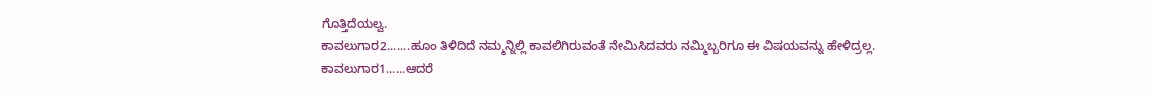ಗೊತ್ತಿದೆಯಲ್ವ.
ಕಾವಲುಗಾರ2.......ಹೂಂ ತಿಳಿದಿದೆ ನಮ್ಮನ್ನಿಲ್ಲಿ ಕಾವಲಿಗಿರುವಂತೆ ನೇಮಿಸಿದವರು ನಮ್ಮಿಬ್ಬರಿಗೂ ಈ ವಿಷಯವನ್ನು ಹೇಳಿದ್ರಲ್ಲ.
ಕಾವಲುಗಾರ1......ಆದರೆ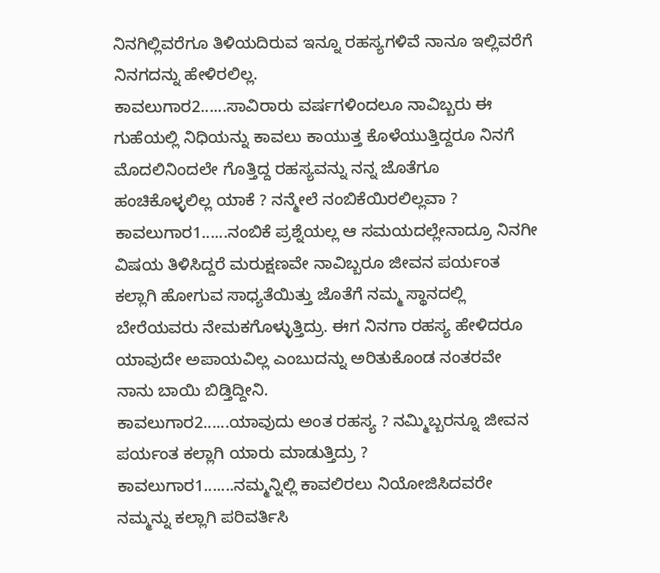ನಿನಗಿಲ್ಲಿವರೆಗೂ ತಿಳಿಯದಿರುವ ಇನ್ನೂ ರಹಸ್ಯಗಳಿವೆ ನಾನೂ ಇಲ್ಲಿವರೆಗೆ ನಿನಗದನ್ನು ಹೇಳಿರಲಿಲ್ಲ.
ಕಾವಲುಗಾರ2......ಸಾವಿರಾರು ವರ್ಷಗಳಿಂದಲೂ ನಾವಿಬ್ಬರು ಈ ಗುಹೆಯಲ್ಲಿ ನಿಧಿಯನ್ನು ಕಾವಲು ಕಾಯುತ್ತ ಕೊಳೆಯುತ್ತಿದ್ದರೂ ನಿನಗೆ ಮೊದಲಿನಿಂದಲೇ ಗೊತ್ತಿದ್ದ ರಹಸ್ಯವನ್ನು ನನ್ನ ಜೊತೆಗೂ ಹಂಚಿಕೊಳ್ಳಲಿಲ್ಲ ಯಾಕೆ ? ನನ್ಮೇಲೆ ನಂಬಿಕೆಯಿರಲಿಲ್ಲವಾ ?
ಕಾವಲುಗಾರ1......ನಂಬಿಕೆ ಪ್ರಶ್ನೆಯಲ್ಲ ಆ ಸಮಯದಲ್ಲೇನಾದ್ರೂ ನಿನಗೀ ವಿಷಯ ತಿಳಿಸಿದ್ದರೆ ಮರುಕ್ಷಣವೇ ನಾವಿಬ್ಬರೂ ಜೀವನ ಪರ್ಯಂತ ಕಲ್ಲಾಗಿ ಹೋಗುವ ಸಾಧ್ಯತೆಯಿತ್ತು ಜೊತೆಗೆ ನಮ್ಮ ಸ್ಥಾನದಲ್ಲಿ ಬೇರೆಯವರು ನೇಮಕಗೊಳ್ಳುತ್ತಿದ್ರು. ಈಗ ನಿನಗಾ ರಹಸ್ಯ ಹೇಳಿದರೂ ಯಾವುದೇ ಅಪಾಯವಿಲ್ಲ ಎಂಬುದನ್ನು ಅರಿತುಕೊಂಡ ನಂತರವೇ ನಾನು ಬಾಯಿ ಬಿಡ್ತಿದ್ದೀನಿ.
ಕಾವಲುಗಾರ2......ಯಾವುದು ಅಂತ ರಹಸ್ಯ ? ನಮ್ಮಿಬ್ಬರನ್ನೂ ಜೀವನ ಪರ್ಯಂತ ಕಲ್ಲಾಗಿ ಯಾರು ಮಾಡುತ್ತಿದ್ರು ?
ಕಾವಲುಗಾರ1.......ನಮ್ಮನ್ನಿಲ್ಲಿ ಕಾವಲಿರಲು ನಿಯೋಜಿಸಿದವರೇ ನಮ್ಮನ್ನು ಕಲ್ಲಾಗಿ ಪರಿವರ್ತಿಸಿ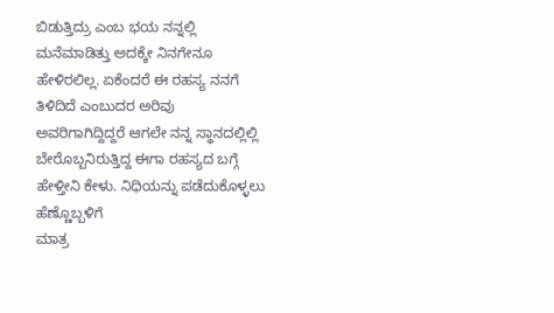ಬಿಡುತ್ತಿದ್ರು ಎಂಬ ಭಯ ನನ್ನಲ್ಲಿ ಮನೆಮಾಡಿತ್ತು ಅದಕ್ಕೇ ನಿನಗೇನೂ ಹೇಳಿರಲಿಲ್ಲ. ಏಕೆಂದರೆ ಈ ರಹಸ್ಯ ನನಗೆ ತಿಳಿದಿದೆ ಎಂಬುದರ ಅರಿವು ಅವರಿಗಾಗಿದ್ದಿದ್ದರೆ ಆಗಲೇ ನನ್ನ ಸ್ಥಾನದಲ್ಲಿಲ್ಲಿ ಬೇರೊಬ್ಬನಿರುತ್ತಿದ್ದ ಈಗಾ ರಹಸ್ಯದ ಬಗ್ಗೆ ಹೇಳ್ತೀನಿ ಕೇಳು. ನಿಧಿಯನ್ನು ಪಡೆದುಕೊಳ್ಳಲು ಹೆಣ್ಣೊಬ್ಬಳಿಗೆ
ಮಾತ್ರ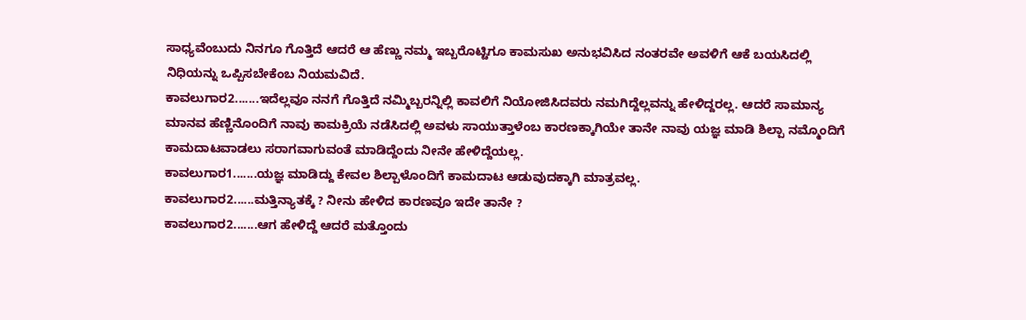ಸಾಧ್ಯವೆಂಬುದು ನಿನಗೂ ಗೊತ್ತಿದೆ ಆದರೆ ಆ ಹೆಣ್ಣು ನಮ್ಮ ಇಬ್ಬರೊಟ್ಟಿಗೂ ಕಾಮಸುಖ ಅನುಭವಿಸಿದ ನಂತರವೇ ಅವಳಿಗೆ ಆಕೆ ಬಯಸಿದಲ್ಲಿ ನಿಧಿಯನ್ನು ಒಪ್ಪಿಸಬೇಕೆಂಬ ನಿಯಮವಿದೆ.
ಕಾವಲುಗಾರ2.......ಇದೆಲ್ಲವೂ ನನಗೆ ಗೊತ್ತಿದೆ ನಮ್ಮಿಬ್ಬರನ್ನಿಲ್ಲಿ ಕಾವಲಿಗೆ ನಿಯೋಜಿಸಿದವರು ನಮಗಿದ್ದೆಲ್ಲವನ್ನು ಹೇಳಿದ್ದರಲ್ಲ. ಆದರೆ ಸಾಮಾನ್ಯ ಮಾನವ ಹೆಣ್ಣಿನೊಂದಿಗೆ ನಾವು ಕಾಮಕ್ರಿಯೆ ನಡೆಸಿದಲ್ಲಿ ಅವಳು ಸಾಯುತ್ತಾಳೆಂಬ ಕಾರಣಕ್ಕಾಗಿಯೇ ತಾನೇ ನಾವು ಯಜ್ಞ ಮಾಡಿ ಶಿಲ್ಪಾ ನಮ್ಮೊಂದಿಗೆ ಕಾಮದಾಟವಾಡಲು ಸರಾಗವಾಗುವಂತೆ ಮಾಡಿದ್ದೆಂದು ನೀನೇ ಹೇಳಿದ್ದೆಯಲ್ಲ.
ಕಾವಲುಗಾರ1.......ಯಜ್ಞ ಮಾಡಿದ್ದು ಕೇವಲ ಶಿಲ್ಪಾಳೊಂದಿಗೆ ಕಾಮದಾಟ ಆಡುವುದಕ್ಕಾಗಿ ಮಾತ್ರವಲ್ಲ.
ಕಾವಲುಗಾರ2......ಮತ್ತಿನ್ಯಾತಕ್ಕೆ ? ನೀನು ಹೇಳಿದ ಕಾರಣವೂ ಇದೇ ತಾನೇ ?
ಕಾವಲುಗಾರ2.......ಆಗ ಹೇಳಿದ್ದೆ ಆದರೆ ಮತ್ತೊಂದು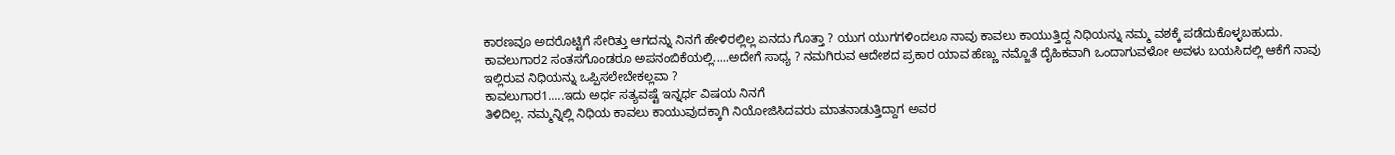ಕಾರಣವೂ ಅದರೊಟ್ಟಿಗೆ ಸೇರಿತ್ತು ಆಗದನ್ನು ನಿನಗೆ ಹೇಳಿರಲ್ಲಿಲ್ಲ ಏನದು ಗೊತ್ತಾ ? ಯುಗ ಯುಗಗಳಿಂದಲೂ ನಾವು ಕಾವಲು ಕಾಯುತ್ತಿದ್ದ ನಿಧಿಯನ್ನು ನಮ್ಮ ವಶಕ್ಕೆ ಪಡೆದುಕೊಳ್ಳಬಹುದು.
ಕಾವಲುಗಾರ2 ಸಂತಸಗೊಂಡರೂ ಅಪನಂಬಿಕೆಯಲ್ಲಿ.....ಅದೇಗೆ ಸಾಧ್ಯ ? ನಮಗಿರುವ ಆದೇಶದ ಪ್ರಕಾರ ಯಾವ ಹೆಣ್ಣು ನಮ್ಜೊತೆ ದೈಹಿಕವಾಗಿ ಒಂದಾಗುವಳೋ ಅವಳು ಬಯಸಿದಲ್ಲಿ ಆಕೆಗೆ ನಾವು
ಇಲ್ಲಿರುವ ನಿಧಿಯನ್ನು ಒಪ್ಪಿಸಲೇಬೇಕಲ್ಲವಾ ?
ಕಾವಲುಗಾರ1.....ಇದು ಅರ್ಧ ಸತ್ಯವಷ್ಟೆ ಇನ್ನರ್ಧ ವಿಷಯ ನಿನಗೆ
ತಿಳಿದಿಲ್ಲ. ನಮ್ಮನ್ನಿಲ್ಲಿ ನಿಧಿಯ ಕಾವಲು ಕಾಯುವುದಕ್ಕಾಗಿ ನಿಯೋಜಿಸಿದವರು ಮಾತನಾಡುತ್ತಿದ್ದಾಗ ಅವರ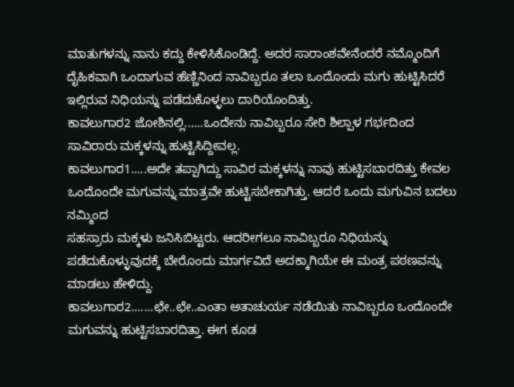ಮಾತುಗಳನ್ನು ನಾನು ಕದ್ದು ಕೇಳಿಸಿಕೊಂಡಿದ್ದೆ. ಅದರ ಸಾರಾಂಶವೇನೆಂದರೆ ನಮ್ಮೊಂದಿಗೆ ದೈಹಿಕವಾಗಿ ಒಂದಾಗುವ ಹೆಣ್ಣಿನಿಂದ ನಾವಿಬ್ಬರೂ ತಲಾ ಒಂದೊಂದು ಮಗು ಹುಟ್ಟಿಸಿದರೆ ಇಲ್ಲಿರುವ ನಿಧಿಯನ್ನು ಪಡೆದುಕೊಳ್ಳಲು ದಾರಿಯೊಂದಿತ್ತು.
ಕಾವಲುಗಾರ2 ಜೋಶಿನಲ್ಲಿ......ಒಂದೇನು ನಾವಿಬ್ಬರೂ ಸೇರಿ ಶಿಲ್ಪಾಳ ಗರ್ಭದಿಂದ ಸಾವಿರಾರು ಮಕ್ಕಳನ್ನು ಹುಟ್ಟಿಸಿದ್ದೀವಲ್ಲ.
ಕಾವಲುಗಾರ1.....ಅದೇ ತಪ್ಪಾಗಿದ್ದು ಸಾವಿರ ಮಕ್ಕಳನ್ನು ನಾವು ಹುಟ್ಟಿಸಬಾರದಿತ್ತು ಕೇವಲ ಒಂದೊಂದೇ ಮಗುವನ್ನು ಮಾತ್ರವೇ ಹುಟ್ಟಿಸಬೇಕಾಗಿತ್ತು. ಆದರೆ ಒಂದು ಮಗುವಿನ ಬದಲು ನಮ್ಮಿಂದ
ಸಹಸ್ರಾರು ಮಕ್ಕಳು ಜನಿಸಿಬಿಟ್ಟರು. ಆದರೀಗಲೂ ನಾವಿಬ್ಬರೂ ನಿಧಿಯನ್ನು ಪಡೆದುಕೊಳ್ಳುವುದಕ್ಕೆ ಬೇರೊಂದು ಮಾರ್ಗವಿದೆ ಅದಕ್ಕಾಗಿಯೇ ಈ ಮಂತ್ರ ಪಠಣವನ್ನು ಮಾಡಲು ಹೇಳಿದ್ದು.
ಕಾವಲುಗಾರ2.......ಛೇ..ಛೇ..ಎಂತಾ ಅತಾಚುರ್ಯ ನಡೆಯಿತು ನಾವಿಬ್ಬರೂ ಒಂದೊಂದೇ ಮಗುವನ್ನು ಹುಟ್ಟಿಸಬಾರದಿತ್ತಾ. ಈಗ ಕೂಡ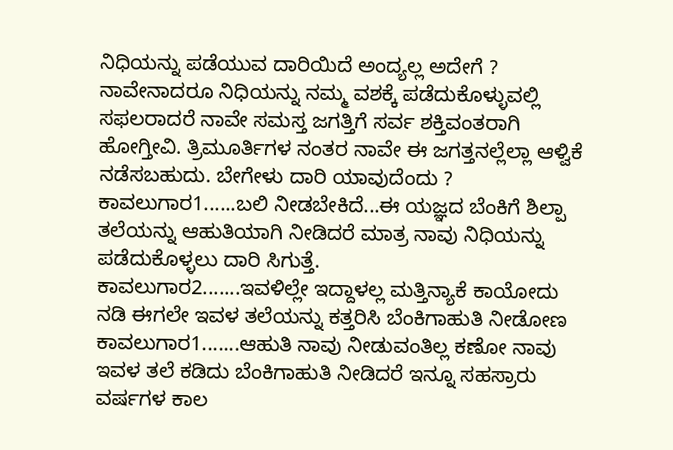ನಿಧಿಯನ್ನು ಪಡೆಯುವ ದಾರಿಯಿದೆ ಅಂದ್ಯಲ್ಲ ಅದೇಗೆ ? ನಾವೇನಾದರೂ ನಿಧಿಯನ್ನು ನಮ್ಮ ವಶಕ್ಕೆ ಪಡೆದುಕೊಳ್ಳುವಲ್ಲಿ ಸಫಲರಾದರೆ ನಾವೇ ಸಮಸ್ತ ಜಗತ್ತಿಗೆ ಸರ್ವ ಶಕ್ತಿವಂತರಾಗಿ ಹೋಗ್ತೀವಿ. ತ್ರಿಮೂರ್ತಿಗಳ ನಂತರ ನಾವೇ ಈ ಜಗತ್ತನಲ್ಲೆಲ್ಲಾ ಆಳ್ವಿಕೆ ನಡೆಸಬಹುದು. ಬೇಗೇಳು ದಾರಿ ಯಾವುದೆಂದು ?
ಕಾವಲುಗಾರ1......ಬಲಿ ನೀಡಬೇಕಿದೆ...ಈ ಯಜ್ಞದ ಬೆಂಕಿಗೆ ಶಿಲ್ಪಾ
ತಲೆಯನ್ನು ಆಹುತಿಯಾಗಿ ನೀಡಿದರೆ ಮಾತ್ರ ನಾವು ನಿಧಿಯನ್ನು ಪಡೆದುಕೊಳ್ಳಲು ದಾರಿ ಸಿಗುತ್ತೆ.
ಕಾವಲುಗಾರ2.......ಇವಳಿಲ್ಲೇ ಇದ್ದಾಳಲ್ಲ ಮತ್ತಿನ್ಯಾಕೆ ಕಾಯೋದು ನಡಿ ಈಗಲೇ ಇವಳ ತಲೆಯನ್ನು ಕತ್ತರಿಸಿ ಬೆಂಕಿಗಾಹುತಿ ನೀಡೋಣ
ಕಾವಲುಗಾರ1.......ಆಹುತಿ ನಾವು ನೀಡುವಂತಿಲ್ಲ ಕಣೋ ನಾವು ಇವಳ ತಲೆ ಕಡಿದು ಬೆಂಕಿಗಾಹುತಿ ನೀಡಿದರೆ ಇನ್ನೂ ಸಹಸ್ರಾರು ವರ್ಷಗಳ ಕಾಲ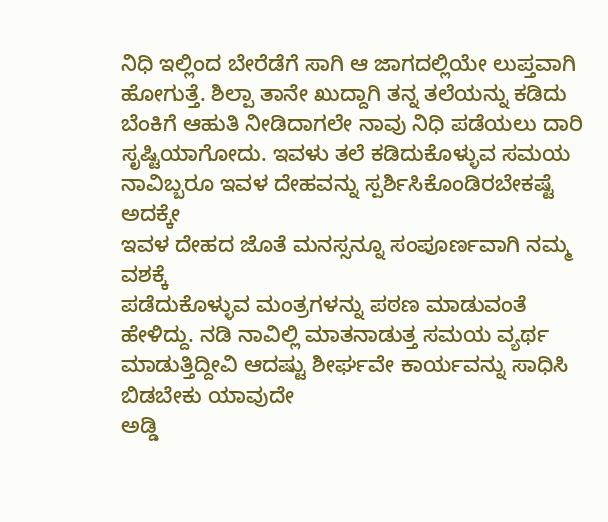ನಿಧಿ ಇಲ್ಲಿಂದ ಬೇರೆಡೆಗೆ ಸಾಗಿ ಆ ಜಾಗದಲ್ಲಿಯೇ ಲುಪ್ತವಾಗಿ ಹೋಗುತ್ತೆ. ಶಿಲ್ಪಾ ತಾನೇ ಖುದ್ದಾಗಿ ತನ್ನ ತಲೆಯನ್ನು ಕಡಿದು ಬೆಂಕಿಗೆ ಆಹುತಿ ನೀಡಿದಾಗಲೇ ನಾವು ನಿಧಿ ಪಡೆಯಲು ದಾರಿ ಸೃಷ್ಟಿಯಾಗೋದು. ಇವಳು ತಲೆ ಕಡಿದುಕೊಳ್ಳುವ ಸಮಯ ನಾವಿಬ್ಬರೂ ಇವಳ ದೇಹವನ್ನು ಸ್ಪರ್ಶಿಸಿಕೊಂಡಿರಬೇಕಷ್ಟೆ ಅದಕ್ಕೇ
ಇವಳ ದೇಹದ ಜೊತೆ ಮನಸ್ಸನ್ನೂ ಸಂಪೂರ್ಣವಾಗಿ ನಮ್ಮ ವಶಕ್ಕೆ
ಪಡೆದುಕೊಳ್ಳುವ ಮಂತ್ರಗಳನ್ನು ಪಠಣ ಮಾಡುವಂತೆ ಹೇಳಿದ್ದು. ನಡಿ ನಾವಿಲ್ಲಿ ಮಾತನಾಡುತ್ತ ಸಮಯ ವ್ಯರ್ಥ ಮಾಡುತ್ತಿದ್ದೀವಿ ಆದಷ್ಟು ಶೀರ್ಘವೇ ಕಾರ್ಯವನ್ನು ಸಾಧಿಸಿ ಬಿಡಬೇಕು ಯಾವುದೇ
ಅಡ್ಡಿ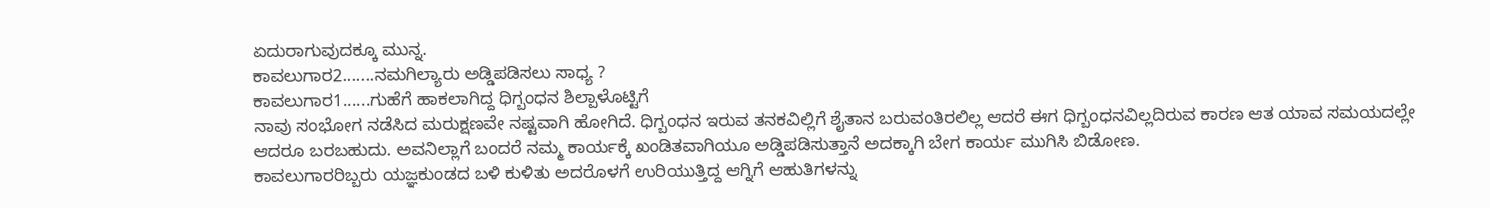ಏದುರಾಗುವುದಕ್ಕೂ ಮುನ್ನ.
ಕಾವಲುಗಾರ2.......ನಮಗಿಲ್ಯಾರು ಅಡ್ಡಿಪಡಿಸಲು ಸಾಧ್ಯ ?
ಕಾವಲುಗಾರ1......ಗುಹೆಗೆ ಹಾಕಲಾಗಿದ್ದ ಧಿಗ್ಬಂಧನ ಶಿಲ್ಪಾಳೊಟ್ಟಿಗೆ
ನಾವು ಸಂಭೋಗ ನಡೆಸಿದ ಮರುಕ್ಷಣವೇ ನಷ್ಟವಾಗಿ ಹೋಗಿದೆ. ಧಿಗ್ಬಂಧನ ಇರುವ ತನಕವಿಲ್ಲಿಗೆ ಶೈತಾನ ಬರುವಂತಿರಲಿಲ್ಲ ಆದರೆ ಈಗ ಧಿಗ್ಬಂಧನವಿಲ್ಲದಿರುವ ಕಾರಣ ಆತ ಯಾವ ಸಮಯದಲ್ಲೇ ಆದರೂ ಬರಬಹುದು. ಅವನಿಲ್ಲಾಗೆ ಬಂದರೆ ನಮ್ಮ ಕಾರ್ಯಕ್ಕೆ ಖಂಡಿತವಾಗಿಯೂ ಅಡ್ಡಿಪಡಿಸುತ್ತಾನೆ ಅದಕ್ಕಾಗಿ ಬೇಗ ಕಾರ್ಯ ಮುಗಿಸಿ ಬಿಡೋಣ.
ಕಾವಲುಗಾರರಿಬ್ಬರು ಯಜ್ಞಕುಂಡದ ಬಳಿ ಕುಳಿತು ಅದರೊಳಗೆ ಉರಿಯುತ್ತಿದ್ದ ಆಗ್ನಿಗೆ ಆಹುತಿಗಳನ್ನು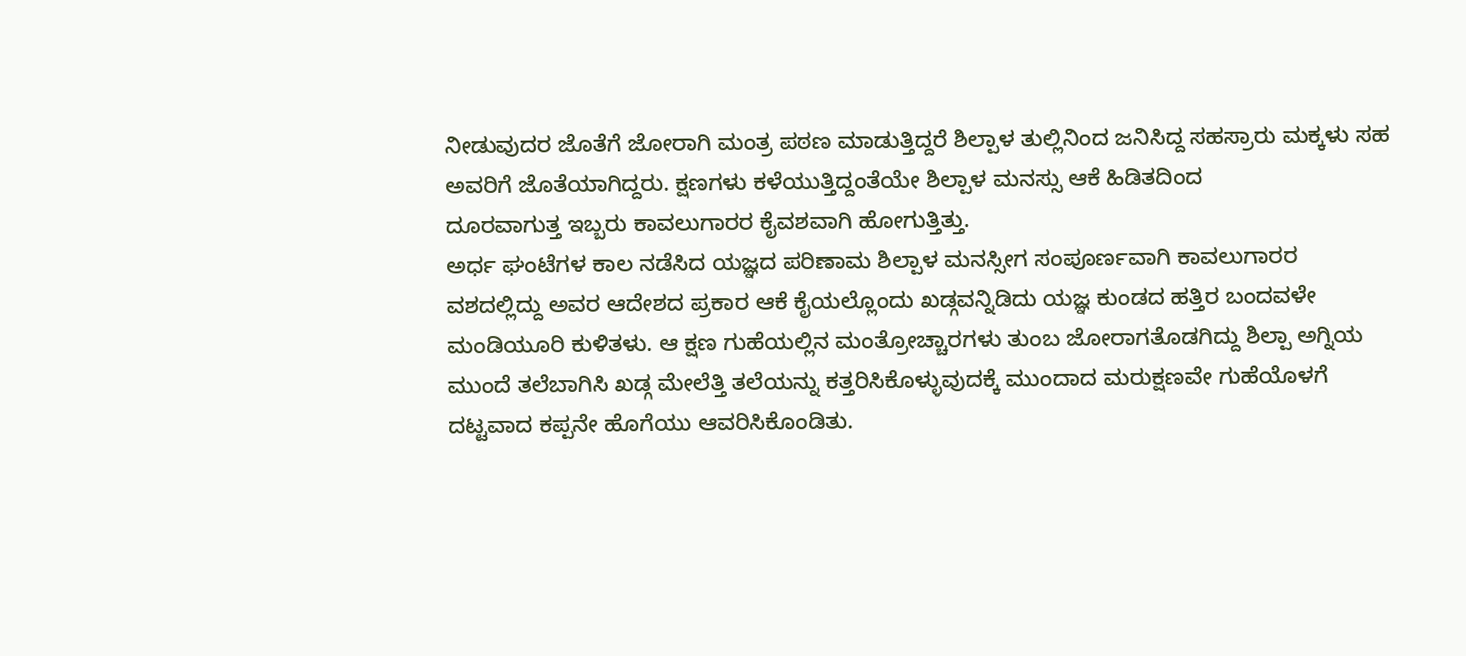ನೀಡುವುದರ ಜೊತೆಗೆ ಜೋರಾಗಿ ಮಂತ್ರ ಪಠಣ ಮಾಡುತ್ತಿದ್ದರೆ ಶಿಲ್ಪಾಳ ತುಲ್ಲಿನಿಂದ ಜನಿಸಿದ್ದ ಸಹಸ್ರಾರು ಮಕ್ಕಳು ಸಹ ಅವರಿಗೆ ಜೊತೆಯಾಗಿದ್ದರು. ಕ್ಷಣಗಳು ಕಳೆಯುತ್ತಿದ್ದಂತೆಯೇ ಶಿಲ್ಪಾಳ ಮನಸ್ಸು ಆಕೆ ಹಿಡಿತದಿಂದ
ದೂರವಾಗುತ್ತ ಇಬ್ಬರು ಕಾವಲುಗಾರರ ಕೈವಶವಾಗಿ ಹೋಗುತ್ತಿತ್ತು.
ಅರ್ಧ ಘಂಟೆಗಳ ಕಾಲ ನಡೆಸಿದ ಯಜ್ಞದ ಪರಿಣಾಮ ಶಿಲ್ಪಾಳ ಮನಸ್ಸೀಗ ಸಂಪೂರ್ಣವಾಗಿ ಕಾವಲುಗಾರರ ವಶದಲ್ಲಿದ್ದು ಅವರ ಆದೇಶದ ಪ್ರಕಾರ ಆಕೆ ಕೈಯಲ್ಲೊಂದು ಖಡ್ಗವನ್ನಿಡಿದು ಯಜ್ಞ ಕುಂಡದ ಹತ್ತಿರ ಬಂದವಳೇ ಮಂಡಿಯೂರಿ ಕುಳಿತಳು. ಆ ಕ್ಷಣ ಗುಹೆಯಲ್ಲಿನ ಮಂತ್ರೋಚ್ಚಾರಗಳು ತುಂಬ ಜೋರಾಗತೊಡಗಿದ್ದು ಶಿಲ್ಪಾ ಅಗ್ನಿಯ ಮುಂದೆ ತಲೆಬಾಗಿಸಿ ಖಡ್ಗ ಮೇಲೆತ್ತಿ ತಲೆಯನ್ನು ಕತ್ತರಿಸಿಕೊಳ್ಳುವುದಕ್ಕೆ ಮುಂದಾದ ಮರುಕ್ಷಣವೇ ಗುಹೆಯೊಳಗೆ ದಟ್ಟವಾದ ಕಪ್ಪನೇ ಹೊಗೆಯು ಆವರಿಸಿಕೊಂಡಿತು.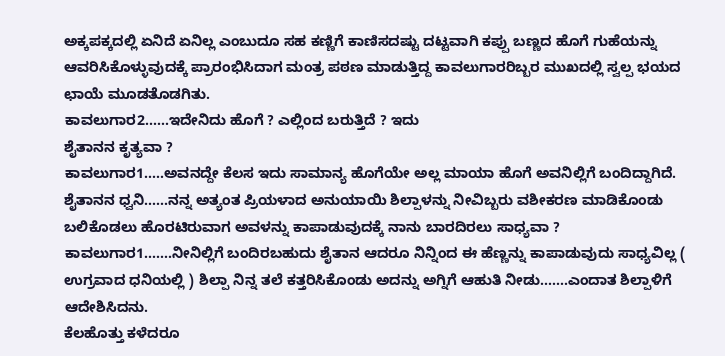ಅಕ್ಕಪಕ್ಕದಲ್ಲಿ ಏನಿದೆ ಏನಿಲ್ಲ ಎಂಬುದೂ ಸಹ ಕಣ್ಣಿಗೆ ಕಾಣಿಸದಷ್ಟು ದಟ್ಟವಾಗಿ ಕಪ್ಪು ಬಣ್ಣದ ಹೊಗೆ ಗುಹೆಯನ್ನು ಆವರಿಸಿಕೊಳ್ಳುವುದಕ್ಕೆ ಪ್ರಾರಂಭಿಸಿದಾಗ ಮಂತ್ರ ಪಠಣ ಮಾಡುತ್ತಿದ್ದ ಕಾವಲುಗಾರರಿಬ್ಬರ ಮುಖದಲ್ಲಿ ಸ್ವಲ್ಪ ಭಯದ ಛಾಯೆ ಮೂಡತೊಡಗಿತು.
ಕಾವಲುಗಾರ2......ಇದೇನಿದು ಹೊಗೆ ? ಎಲ್ಲಿಂದ ಬರುತ್ತಿದೆ ? ಇದು
ಶೈತಾನನ ಕೃತ್ಯವಾ ?
ಕಾವಲುಗಾರ1.....ಅವನದ್ದೇ ಕೆಲಸ ಇದು ಸಾಮಾನ್ಯ ಹೊಗೆಯೇ ಅಲ್ಲ ಮಾಯಾ ಹೊಗೆ ಅವನಿಲ್ಲಿಗೆ ಬಂದಿದ್ದಾಗಿದೆ.
ಶೈತಾನನ ಧ್ವನಿ......ನನ್ನ ಅತ್ಯಂತ ಪ್ರಿಯಳಾದ ಅನುಯಾಯಿ ಶಿಲ್ಪಾಳನ್ನು ನೀವಿಬ್ಬರು ವಶೀಕರಣ ಮಾಡಿಕೊಂಡು ಬಲಿಕೊಡಲು ಹೊರಟಿರುವಾಗ ಅವಳನ್ನು ಕಾಪಾಡುವುದಕ್ಕೆ ನಾನು ಬಾರದಿರಲು ಸಾಧ್ಯವಾ ?
ಕಾವಲುಗಾರ1.......ನೀನಿಲ್ಲಿಗೆ ಬಂದಿರಬಹುದು ಶೈತಾನ ಆದರೂ ನಿನ್ನಿಂದ ಈ ಹೆಣ್ಣನ್ನು ಕಾಪಾಡುವುದು ಸಾಧ್ಯವಿಲ್ಲ ( ಉಗ್ರವಾದ ಧನಿಯಲ್ಲಿ ) ಶಿಲ್ಪಾ ನಿನ್ನ ತಲೆ ಕತ್ತರಿಸಿಕೊಂಡು ಅದನ್ನು ಅಗ್ನಿಗೆ ಆಹುತಿ ನೀಡು.......ಎಂದಾತ ಶಿಲ್ಪಾಳಿಗೆ ಆದೇಶಿಸಿದನು.
ಕೆಲಹೊತ್ತು ಕಳೆದರೂ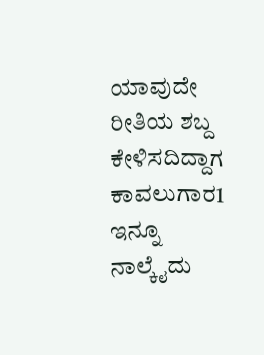ಯಾವುದೇ ರೀತಿಯ ಶಬ್ದ ಕೇಳಿಸದಿದ್ದಾಗ ಕಾವಲುಗಾರ1 ಇನ್ನೂ ನಾಲ್ಕೈದು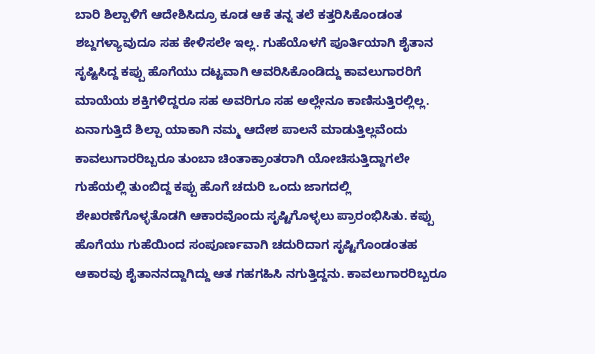ಬಾರಿ ಶಿಲ್ಪಾಳಿಗೆ ಆದೇಶಿಸಿದ್ರೂ ಕೂಡ ಆಕೆ ತನ್ನ ತಲೆ ಕತ್ತರಿಸಿಕೊಂಡಂತ ಶಬ್ದಗಳ್ಯಾವುದೂ ಸಹ ಕೇಳಿಸಲೇ ಇಲ್ಲ. ಗುಹೆಯೊಳಗೆ ಪೂರ್ತಿಯಾಗಿ ಶೈತಾನ ಸೃಷ್ಟಿಸಿದ್ದ ಕಪ್ಪು ಹೊಗೆಯು ದಟ್ಟವಾಗಿ ಆವರಿಸಿಕೊಂಡಿದ್ದು ಕಾವಲುಗಾರರಿಗೆ
ಮಾಯೆಯ ಶಕ್ತಿಗಳಿದ್ದರೂ ಸಹ ಅವರಿಗೂ ಸಹ ಅಲ್ಲೇನೂ ಕಾಣಿಸುತ್ತಿರಲ್ಲಿಲ್ಲ. ಏನಾಗುತ್ತಿದೆ ಶಿಲ್ಪಾ ಯಾಕಾಗಿ ನಮ್ಮ ಆದೇಶ ಪಾಲನೆ ಮಾಡುತ್ತಿಲ್ಲವೆಂದು ಕಾವಲುಗಾರರಿಬ್ಬರೂ ತುಂಬಾ ಚಿಂತಾಕ್ರಾಂತರಾಗಿ ಯೋಚಿಸುತ್ತಿದ್ದಾಗಲೇ ಗುಹೆಯಲ್ಲಿ ತುಂಬಿದ್ದ ಕಪ್ಪು ಹೊಗೆ ಚದುರಿ ಒಂದು ಜಾಗದಲ್ಲಿ ಶೇಖರಣೆಗೊಳ್ಳತೊಡಗಿ ಆಕಾರವೊಂದು ಸೃಷ್ಟಿಗೊಳ್ಳಲು ಪ್ರಾರಂಭಿಸಿತು. ಕಪ್ಪು ಹೊಗೆಯು ಗುಹೆಯಿಂದ ಸಂಪೂರ್ಣವಾಗಿ ಚದುರಿದಾಗ ಸೃಷ್ಟಿಗೊಂಡಂತಹ ಆಕಾರವು ಶೈತಾನನದ್ದಾಗಿದ್ದು ಆತ ಗಹಗಹಿಸಿ ನಗುತ್ತಿದ್ದನು. ಕಾವಲುಗಾರರಿಬ್ಬರೂ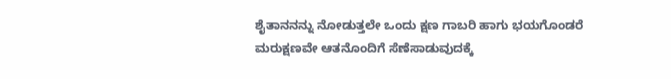ಶೈತಾನನನ್ನು ನೋಡುತ್ತಲೇ ಒಂದು ಕ್ಷಣ ಗಾಬರಿ ಹಾಗು ಭಯಗೊಂಡರೆ ಮರುಕ್ಷಣವೇ ಆತನೊಂದಿಗೆ ಸೆಣೆಸಾಡುವುದಕ್ಕೆ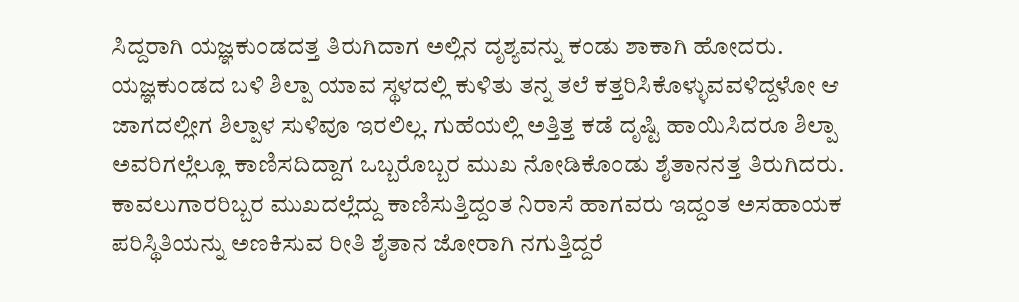ಸಿದ್ದರಾಗಿ ಯಜ್ಞಕುಂಡದತ್ತ ತಿರುಗಿದಾಗ ಅಲ್ಲಿನ ದೃಶ್ಯವನ್ನು ಕಂಡು ಶಾಕಾಗಿ ಹೋದರು. ಯಜ್ಞಕುಂಡದ ಬಳಿ ಶಿಲ್ಪಾ ಯಾವ ಸ್ಥಳದಲ್ಲಿ ಕುಳಿತು ತನ್ನ ತಲೆ ಕತ್ತರಿಸಿಕೊಳ್ಳುವವಳಿದ್ದಳೋ ಆ ಜಾಗದಲ್ಲೀಗ ಶಿಲ್ಪಾಳ ಸುಳಿವೂ ಇರಲಿಲ್ಲ. ಗುಹೆಯಲ್ಲಿ ಅತ್ತಿತ್ತ ಕಡೆ ದೃಷ್ಟಿ ಹಾಯಿಸಿದರೂ ಶಿಲ್ಪಾ ಅವರಿಗಲ್ಲೆಲ್ಲೂ ಕಾಣಿಸದಿದ್ದಾಗ ಒಬ್ಬರೊಬ್ಬರ ಮುಖ ನೋಡಿಕೊಂಡು ಶೈತಾನನತ್ತ ತಿರುಗಿದರು. ಕಾವಲುಗಾರರಿಬ್ಬರ ಮುಖದಲ್ಲೆದ್ದು ಕಾಣಿಸುತ್ತಿದ್ದಂತ ನಿರಾಸೆ ಹಾಗವರು ಇದ್ದಂತ ಅಸಹಾಯಕ ಪರಿಸ್ಥಿತಿಯನ್ನು ಅಣಕಿಸುವ ರೀತಿ ಶೈತಾನ ಜೋರಾಗಿ ನಗುತ್ತಿದ್ದರೆ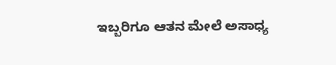ಇಬ್ಬರಿಗೂ ಆತನ ಮೇಲೆ ಅಸಾಧ್ಯ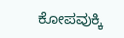ಕೋಪವುಕ್ಕಿ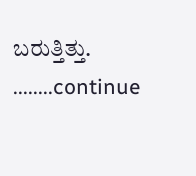ಬರುತ್ತಿತ್ತು.
........continue